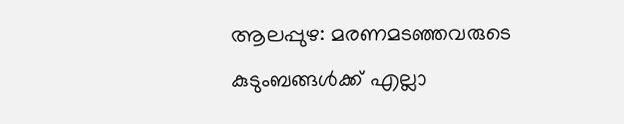ആലപ്പുഴ: മരണമടഞ്ഞവരുടെ കുടുംബങ്ങള്‍ക്ക് എല്ലാ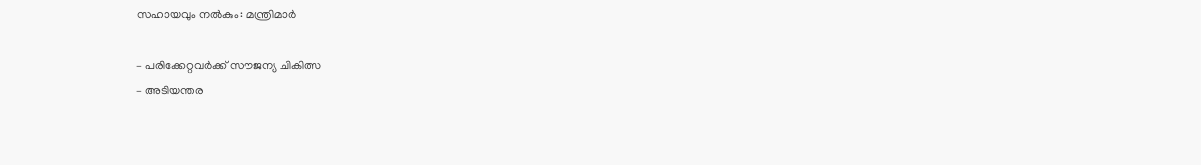സഹായവും നല്‍കും: മന്ത്രിമാര്‍

– പരിക്കേറ്റവര്‍ക്ക് സൗജന്യ ചികിത്സ
– അടിയന്തര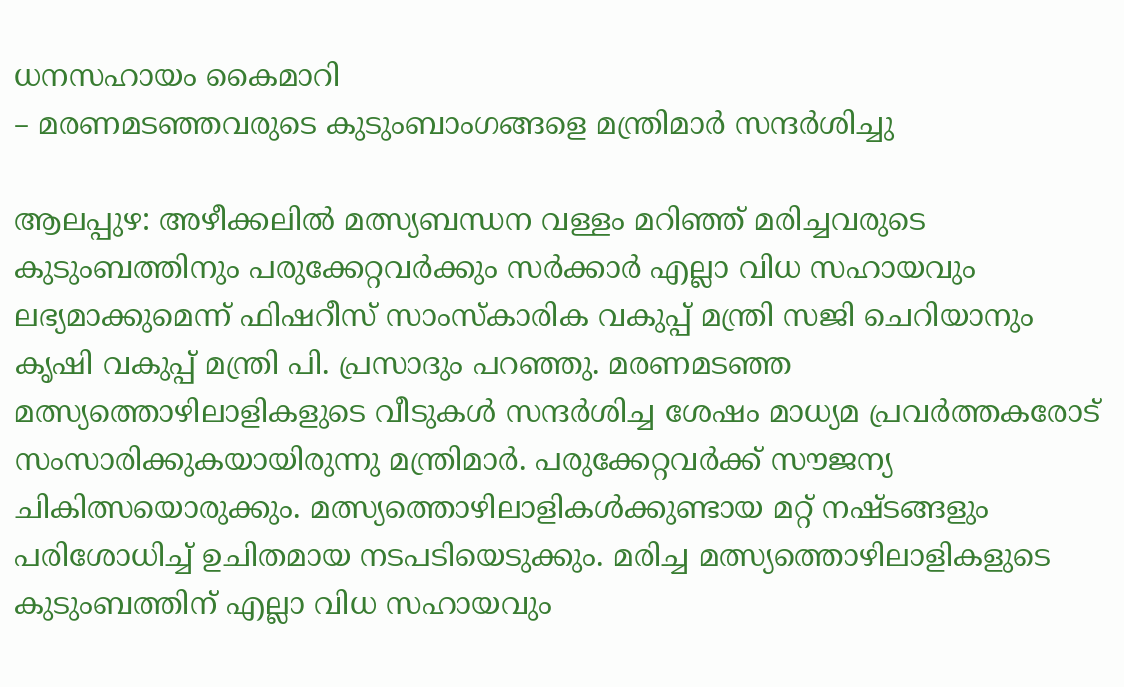ധനസഹായം കൈമാറി
– മരണമടഞ്ഞവരുടെ കുടുംബാംഗങ്ങളെ മന്ത്രിമാര്‍ സന്ദര്‍ശിച്ചു

ആലപ്പുഴ: അഴീക്കലില്‍ മത്സ്യബന്ധന വള്ളം മറിഞ്ഞ് മരിച്ചവരുടെ കുടുംബത്തിനും പരുക്കേറ്റവര്‍ക്കും സര്‍ക്കാര്‍ എല്ലാ വിധ സഹായവും ലഭ്യമാക്കുമെന്ന് ഫിഷറീസ് സാംസ്‌കാരിക വകുപ്പ് മന്ത്രി സജി ചെറിയാനും കൃഷി വകുപ്പ് മന്ത്രി പി. പ്രസാദും പറഞ്ഞു. മരണമടഞ്ഞ മത്സ്യത്തൊഴിലാളികളുടെ വീടുകള്‍ സന്ദര്‍ശിച്ച ശേഷം മാധ്യമ പ്രവര്‍ത്തകരോട് സംസാരിക്കുകയായിരുന്നു മന്ത്രിമാര്‍. പരുക്കേറ്റവര്‍ക്ക് സൗജന്യ ചികിത്സയൊരുക്കും. മത്സ്യത്തൊഴിലാളികള്‍ക്കുണ്ടായ മറ്റ് നഷ്ടങ്ങളും പരിശോധിച്ച് ഉചിതമായ നടപടിയെടുക്കും. മരിച്ച മത്സ്യത്തൊഴിലാളികളുടെ കുടുംബത്തിന് എല്ലാ വിധ സഹായവും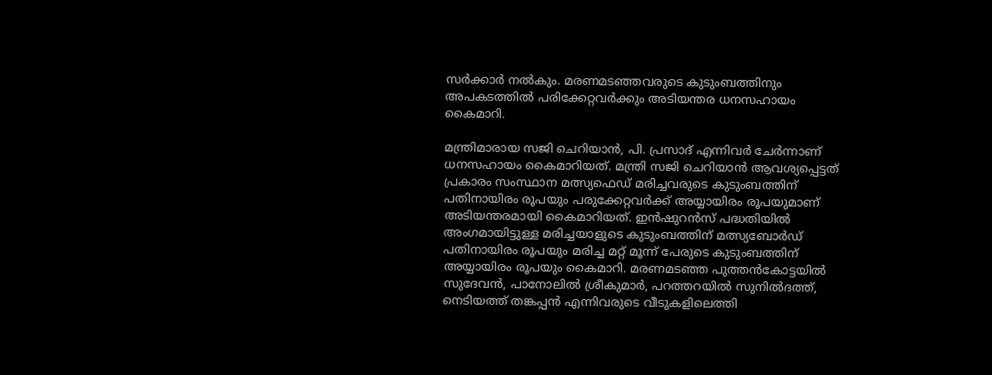സര്‍ക്കാര്‍ നല്‍കും. മരണമടഞ്ഞവരുടെ കുടുംബത്തിനും അപകടത്തില്‍ പരിക്കേറ്റവര്‍ക്കും അടിയന്തര ധനസഹായം കൈമാറി.

മന്ത്രിമാരായ സജി ചെറിയാന്‍, പി. പ്രസാദ് എന്നിവര്‍ ചേര്‍ന്നാണ് ധനസഹായം കൈമാറിയത്. മന്ത്രി സജി ചെറിയാന്‍ ആവശ്യപ്പെട്ടത് പ്രകാരം സംസ്ഥാന മത്സ്യഫെഡ് മരിച്ചവരുടെ കുടുംബത്തിന് പതിനായിരം രൂപയും പരുക്കേറ്റവര്‍ക്ക് അയ്യായിരം രൂപയുമാണ് അടിയന്തരമായി കൈമാറിയത്. ഇന്‍ഷുറന്‍സ് പദ്ധതിയില്‍ അംഗമായിട്ടുള്ള മരിച്ചയാളുടെ കുടുംബത്തിന് മത്സ്യബോര്‍ഡ് പതിനായിരം രൂപയും മരിച്ച മറ്റ് മൂന്ന് പേരുടെ കുടുംബത്തിന് അയ്യായിരം രൂപയും കൈമാറി. മരണമടഞ്ഞ പുത്തന്‍കോട്ടയില്‍ സുദേവന്‍, പാനോലില്‍ ശ്രീകുമാര്‍, പറത്തറയില്‍ സുനില്‍ദത്ത്, നെടിയത്ത് തങ്കപ്പന്‍ എന്നിവരുടെ വീടുകളിലെത്തി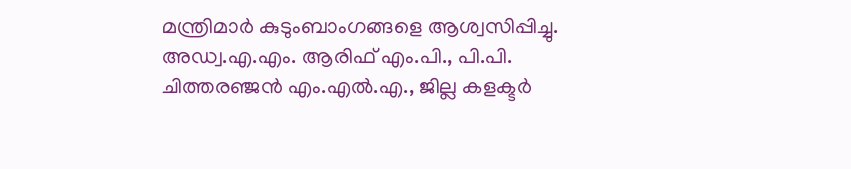മന്ത്രിമാര്‍ കുടുംബാംഗങ്ങളെ ആശ്വസിപ്പിച്ചു. അഡ്വ.എ.എം. ആരിഫ് എം.പി., പി.പി. ചിത്തരഞ്ജന്‍ എം.എല്‍.എ., ജില്ല കളക്ടര്‍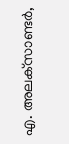എ. അലക്‌സാണ്ടര്‍,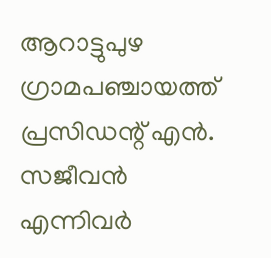ആറാട്ടുപുഴ ഗ്രാമപഞ്ചായത്ത് പ്രസിഡന്റ് എന്‍. സജീവന്‍ എന്നിവര്‍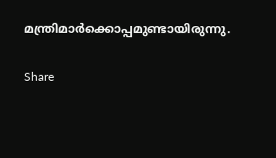മന്ത്രിമാര്‍ക്കൊപ്പമുണ്ടായിരുന്നു.

Share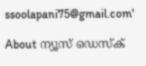ssoolapani75@gmail.com'

About ന്യൂസ് ഡെസ്ക്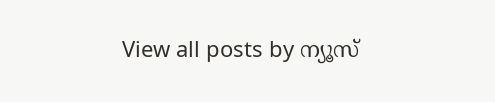View all posts by ന്യൂസ്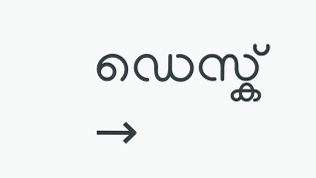ഡെസ്ക് →